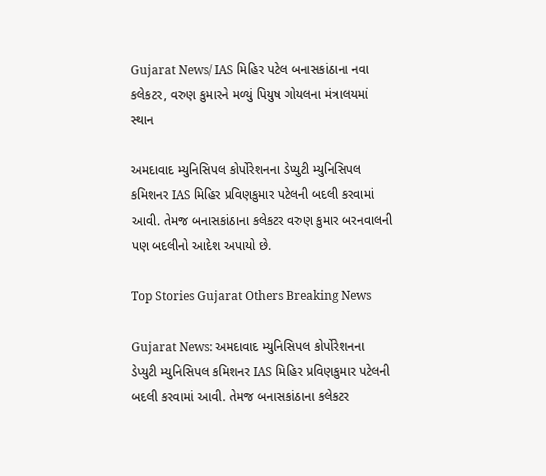Gujarat News/ IAS મિહિર પટેલ બનાસકાંઠાના નવા કલેકટર, વરુણ કુમારને મળ્યું પિયુષ ગોયલના મંત્રાલયમાં સ્થાન

અમદાવાદ મ્યુનિસિપલ કોર્પોરેશનના ડેપ્યુટી મ્યુનિસિપલ કમિશનર IAS મિહિર પ્રવિણકુમાર પટેલની બદલી કરવામાં આવી. તેમજ બનાસકાંઠાના કલેકટર વરુણ કુમાર બરનવાલની પણ બદલીનો આદેશ અપાયો છે.

Top Stories Gujarat Others Breaking News

Gujarat News: અમદાવાદ મ્યુનિસિપલ કોર્પોરેશનના ડેપ્યુટી મ્યુનિસિપલ કમિશનર IAS મિહિર પ્રવિણકુમાર પટેલની બદલી કરવામાં આવી. તેમજ બનાસકાંઠાના કલેકટર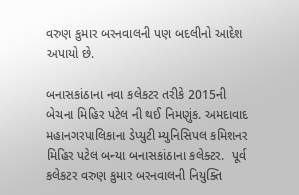વરુણ કુમાર બરનવાલની પણ બદલીનો આદેશ અપાયો છે.

બનાસકાંઠાના નવા કલેકટર તરીકે 2015ની બેચના મિહિર પટેલ ની થઈ નિમણુંક. અમદાવાદ મહાનગરપાલિકાના ડેપ્યુટી મ્યુનિસિપલ કમિશનર મિહિર પટેલ બન્યા બનાસકાંઠાના કલેક્ટર.  પૂર્વ કલેકટર વરુણ કુમાર બરનવાલની નિયુક્તિ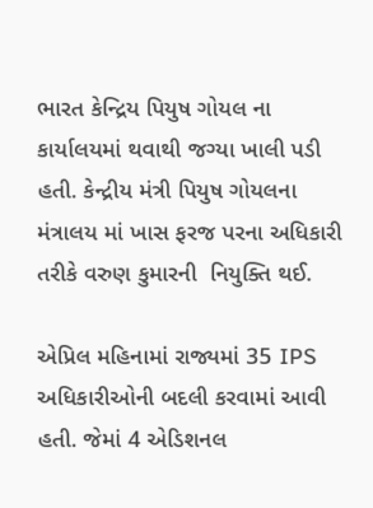ભારત કેન્દ્રિય પિયુષ ગોયલ ના કાર્યાલયમાં થવાથી જગ્યા ખાલી પડી હતી. કેન્દ્રીય મંત્રી પિયુષ ગોયલના મંત્રાલય માં ખાસ ફરજ પરના અધિકારી તરીકે વરુણ કુમારની  નિયુક્તિ થઈ.

એપ્રિલ મહિનામાં રાજ્યમાં 35 IPS અધિકારીઓની બદલી કરવામાં આવી હતી. જેમાં 4 એડિશનલ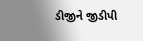ડીજીને જીડીપી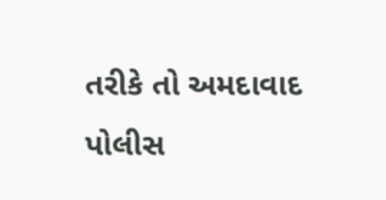તરીકે તો અમદાવાદ પોલીસ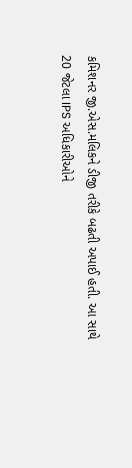કમિશનર જી.એસ.મલિકને ડીજી તરીકે બઢતી અપાઈ હતી. આ સાથે 20 જેટલા IPS અધિકારીઓને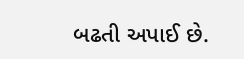બઢતી અપાઈ છે.